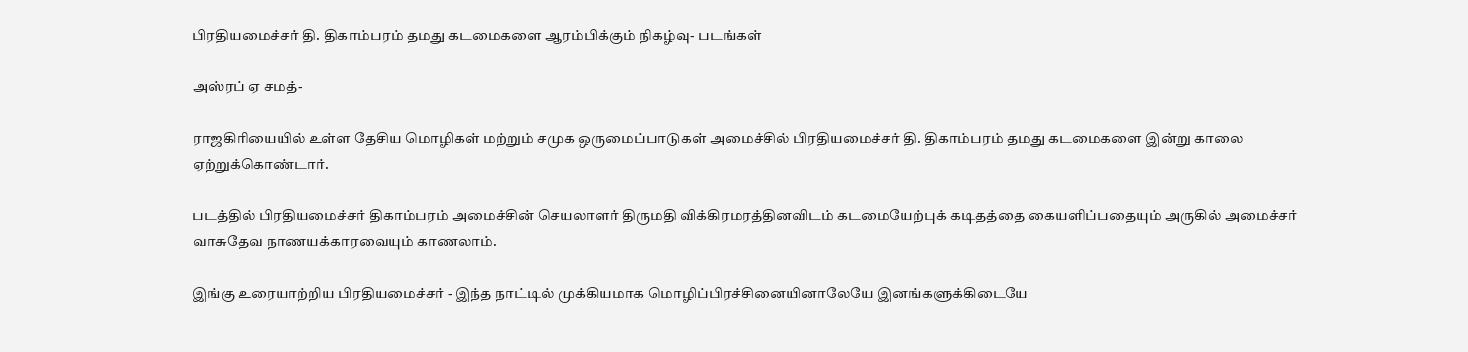பிரதியமைச்சர் தி. திகாம்பரம் தமது கடமைகளை ஆரம்பிக்கும் நிகழ்வு- படங்கள்

அஸ்ரப் ஏ சமத்-

ராஜகிரியையில் உள்ள தேசிய மொழிகள் மற்றும் சமுக ஒருமைப்பாடுகள் அமைச்சில் பிரதியமைச்சர் தி. திகாம்பரம் தமது கடமைகளை இன்று காலை ஏற்றுக்கொண்டார்.

படத்தில் பிரதியமைச்சர் திகாம்பரம் அமைச்சின் செயலாளர் திருமதி விக்கிரமரத்தினவிடம் கடமையேற்புக் கடிதத்தை கையளிப்பதையும் அருகில் அமைச்சர் வாசுதேவ நாணயக்காரவையும் காணலாம்.

இங்கு உரையாற்றிய பிரதியமைச்சர் - இந்த நாட்டில் முக்கியமாக மொழிப்பிரச்சினையினாலேயே இனங்களுக்கிடையே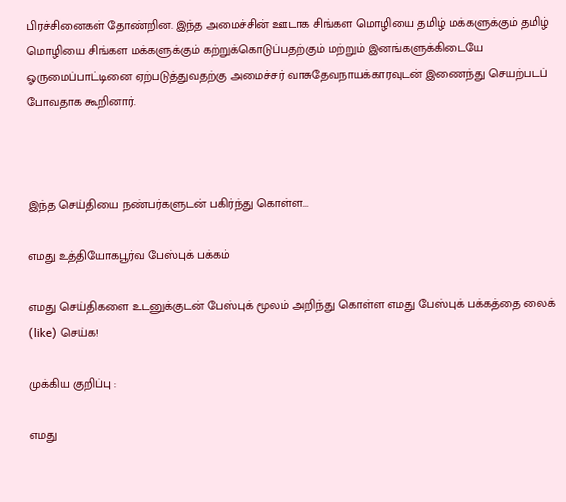பிரச்சினைகள் தோண்றின. இந்த அமைச்சின் ஊடாக சிங்கள மொழியை தமிழ் மக்களுக்கும் தமிழ் மொழியை சிங்கள மக்களுக்கும் கற்றுக்கொடுப்பதற்கும் மற்றும் இனங்களுக்கிடையே ஓருமைப்பாட்டினை ஏற்படுத்துவதற்கு அமைச்சர் வாசுதேவநாயக்காரவுடன் இணைந்து செயற்படப் போவதாக கூறினார்.



இந்த செய்தியை நண்பர்களுடன் பகிர்ந்து கொள்ள...

எமது உத்தியோகபூர்வ பேஸ்புக் பக்கம்

எமது செய்திகளை உடனுக்குடன் பேஸ்புக் மூலம் அறிந்து கொள்ள எமது பேஸ்புக் பக்கத்தை லைக் (like) செய்க!

முக்கிய குறிப்பு :

எமது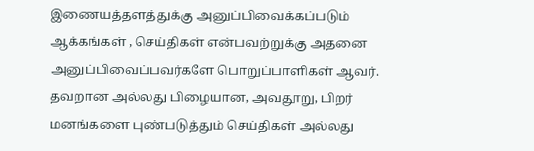இணையத்தளத்துக்கு அனுப்பிவைக்கப்படும் ஆக்கங்கள் , செய்திகள் என்பவற்றுக்கு அதனை அனுப்பிவைப்பவர்களே பொறுப்பாளிகள் ஆவர். தவறான அல்லது பிழையான, அவதூறு, பிறர் மனங்களை புண்படுத்தும் செய்திகள் அல்லது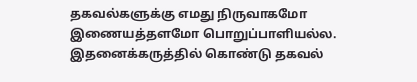தகவல்களுக்கு எமது நிருவாகமோ இணையத்தளமோ பொறுப்பாளியல்ல. இதனைக்கருத்தில் கொண்டு தகவல்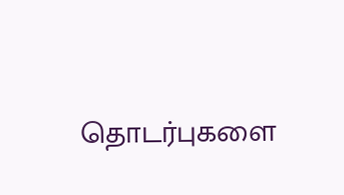தொடர்புகளை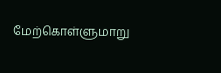மேற்கொள்ளுமாறு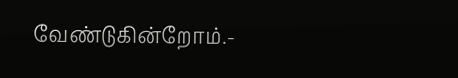வேண்டுகின்றோம்.-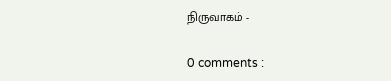நிருவாகம் -

0 comments :